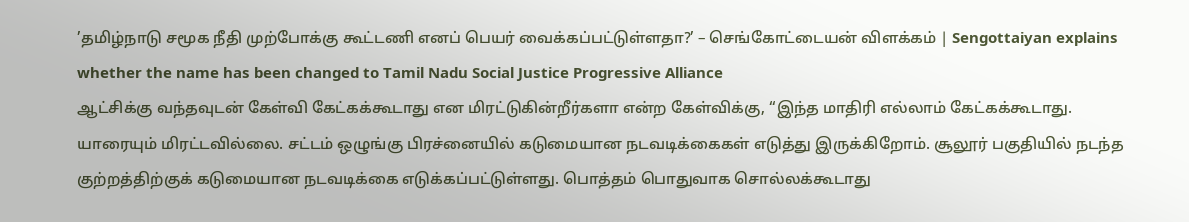’தமிழ்நாடு சமூக நீதி முற்போக்கு கூட்டணி எனப் பெயர் வைக்கப்பட்டுள்ளதா?’ – செங்கோட்டையன் விளக்கம் | Sengottaiyan explains whether the name has been changed to Tamil Nadu Social Justice Progressive Alliance
ஆட்சிக்கு வந்தவுடன் கேள்வி கேட்கக்கூடாது என மிரட்டுகின்றீர்களா என்ற கேள்விக்கு, “இந்த மாதிரி எல்லாம் கேட்கக்கூடாது. யாரையும் மிரட்டவில்லை. சட்டம் ஒழுங்கு பிரச்னையில் கடுமையான நடவடிக்கைகள் எடுத்து இருக்கிறோம். சூலூர் பகுதியில் நடந்த குற்றத்திற்குக் கடுமையான நடவடிக்கை எடுக்கப்பட்டுள்ளது. பொத்தம் பொதுவாக சொல்லக்கூடாது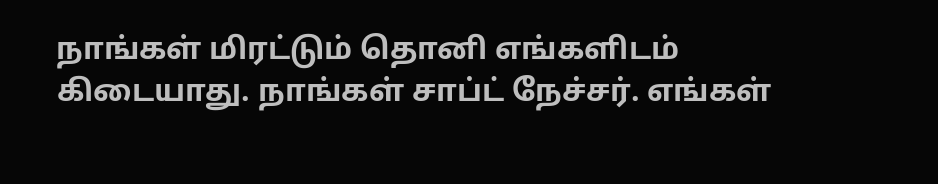நாங்கள் மிரட்டும் தொனி எங்களிடம் கிடையாது. நாங்கள் சாப்ட் நேச்சர். எங்கள்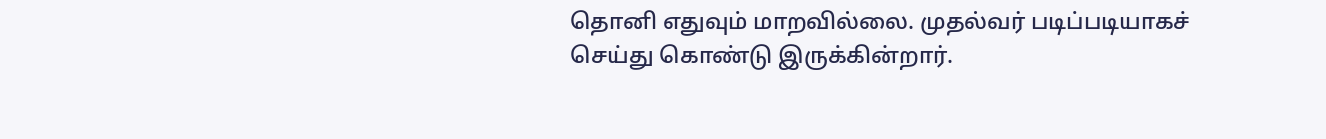தொனி எதுவும் மாறவில்லை. முதல்வர் படிப்படியாகச் செய்து கொண்டு இருக்கின்றார்.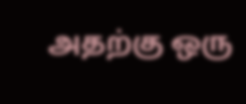அதற்கு ஒரு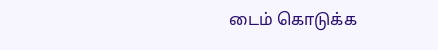டைம் கொடுக்க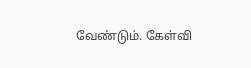வேண்டும். கேள்வி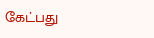கேட்பது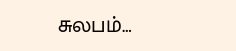சுலபம்…